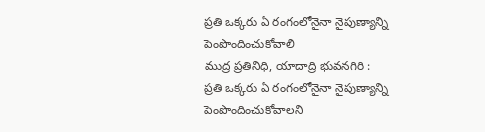ప్రతి ఒక్కరు ఏ రంగంలోనైనా నైపుణ్యాన్ని పెంపొందించుకోవాలి
ముద్ర ప్రతినిధి, యాదాద్రి భువనగిరి :
ప్రతి ఒక్కరు ఏ రంగంలోనైనా నైపుణ్యాన్ని పెంపొందించుకోవాలని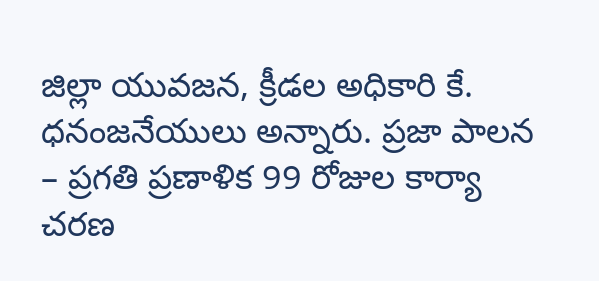జిల్లా యువజన, క్రీడల అధికారి కే. ధనంజనేయులు అన్నారు. ప్రజా పాలన – ప్రగతి ప్రణాళిక 99 రోజుల కార్యా చరణ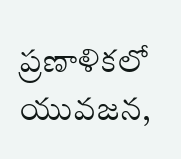ప్రణాళికలో యువజన,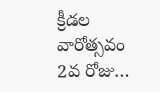క్రీడల వారోత్సవం 2వ రోజు…